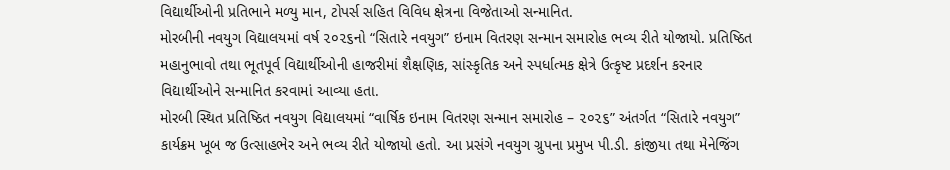વિદ્યાર્થીઓની પ્રતિભાને મળ્યુ માન, ટોપર્સ સહિત વિવિધ ક્ષેત્રના વિજેતાઓ સન્માનિત.
મોરબીની નવયુગ વિદ્યાલયમાં વર્ષ ૨૦૨૬નો “સિતારે નવયુગ” ઇનામ વિતરણ સન્માન સમારોહ ભવ્ય રીતે યોજાયો. પ્રતિષ્ઠિત મહાનુભાવો તથા ભૂતપૂર્વ વિદ્યાર્થીઓની હાજરીમાં શૈક્ષણિક, સાંસ્કૃતિક અને સ્પર્ધાત્મક ક્ષેત્રે ઉત્કૃષ્ટ પ્રદર્શન કરનાર વિદ્યાર્થીઓને સન્માનિત કરવામાં આવ્યા હતા.
મોરબી સ્થિત પ્રતિષ્ઠિત નવયુગ વિદ્યાલયમાં “વાર્ષિક ઇનામ વિતરણ સન્માન સમારોહ – ૨૦૨૬” અંતર્ગત “સિતારે નવયુગ” કાર્યક્રમ ખૂબ જ ઉત્સાહભેર અને ભવ્ય રીતે યોજાયો હતો. આ પ્રસંગે નવયુગ ગ્રુપના પ્રમુખ પી.ડી. કાંજીયા તથા મેનેજિંગ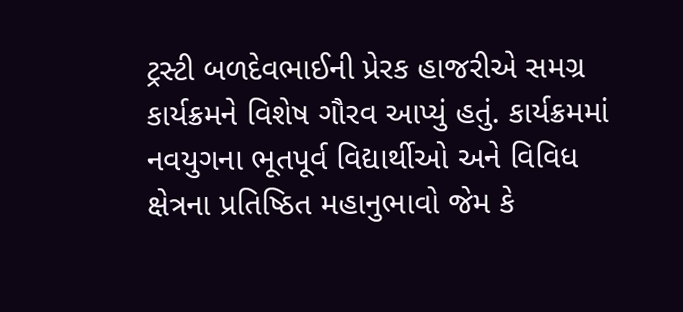ટ્રસ્ટી બળદેવભાઈની પ્રેરક હાજરીએ સમગ્ર કાર્યક્રમને વિશેષ ગૌરવ આપ્યું હતું. કાર્યક્રમમાં નવયુગના ભૂતપૂર્વ વિદ્યાર્થીઓ અને વિવિધ ક્ષેત્રના પ્રતિષ્ઠિત મહાનુભાવો જેમ કે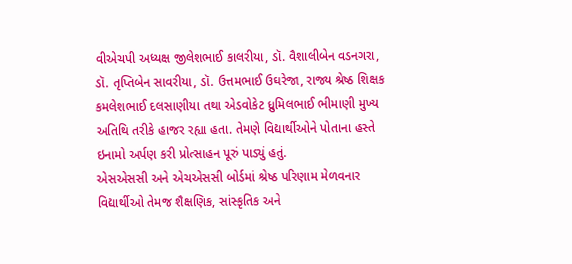વીએચપી અધ્યક્ષ જીલેશભાઈ કાલરીયા, ડૉ. વૈશાલીબેન વડનગરા, ડૉ. તૃપ્તિબેન સાવરીયા, ડૉ. ઉત્તમભાઈ ઉઘરેજા, રાજ્ય શ્રેષ્ઠ શિક્ષક કમલેશભાઈ દલસાણીયા તથા એડવોકેટ ધ્રુમિલભાઈ ભીમાણી મુખ્ય અતિથિ તરીકે હાજર રહ્યા હતા. તેમણે વિદ્યાર્થીઓને પોતાના હસ્તે ઇનામો અર્પણ કરી પ્રોત્સાહન પૂરું પાડ્યું હતું.
એસએસસી અને એચએસસી બોર્ડમાં શ્રેષ્ઠ પરિણામ મેળવનાર વિદ્યાર્થીઓ તેમજ શૈક્ષણિક, સાંસ્કૃતિક અને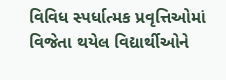વિવિધ સ્પર્ધાત્મક પ્રવૃત્તિઓમાં વિજેતા થયેલ વિદ્યાર્થીઓને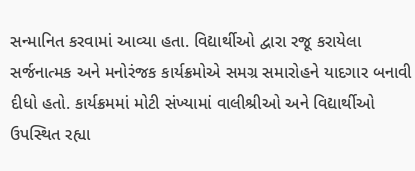સન્માનિત કરવામાં આવ્યા હતા. વિદ્યાર્થીઓ દ્વારા રજૂ કરાયેલા સર્જનાત્મક અને મનોરંજક કાર્યક્રમોએ સમગ્ર સમારોહને યાદગાર બનાવી દીધો હતો. કાર્યક્રમમાં મોટી સંખ્યામાં વાલીશ્રીઓ અને વિદ્યાર્થીઓ ઉપસ્થિત રહ્યા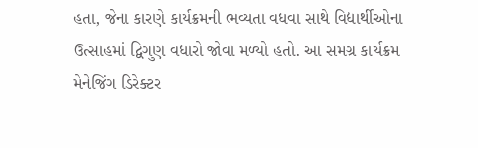હતા, જેના કારણે કાર્યક્રમની ભવ્યતા વધવા સાથે વિદ્યાર્થીઓના ઉત્સાહમાં દ્વિગુણ વધારો જોવા મળ્યો હતો. આ સમગ્ર કાર્યક્રમ મેનેજિંગ ડિરેક્ટર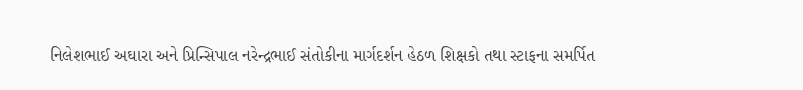નિલેશભાઈ અઘારા અને પ્રિન્સિપાલ નરેન્દ્રભાઈ સંતોકીના માર્ગદર્શન હેઠળ શિક્ષકો તથા સ્ટાફના સમર્પિત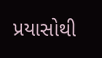પ્રયાસોથી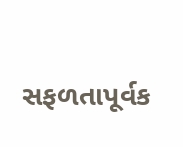સફળતાપૂર્વક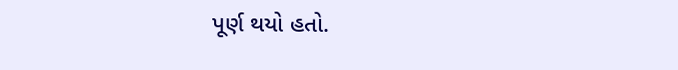પૂર્ણ થયો હતો.